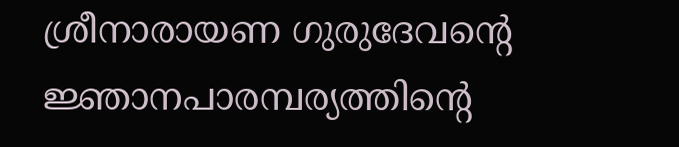ശ്രീനാരായണ ഗുരുദേവന്റെ ജ്ഞാനപാരമ്പര്യത്തിന്റെ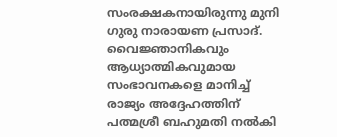സംരക്ഷകനായിരുന്നു മുനി ഗുരു നാരായണ പ്രസാദ്. വൈജ്ഞാനികവും ആധ്യാത്മികവുമായ സംഭാവനകളെ മാനിച്ച് രാജ്യം അദ്ദേഹത്തിന് പത്മശ്രീ ബഹുമതി നൽകി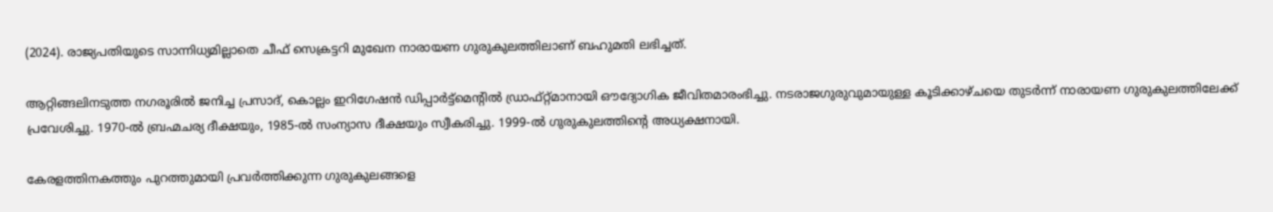(2024). രാജ്യപതിയുടെ സാന്നിധ്യമില്ലാതെ ചീഫ് സെക്രട്ടറി മുഖേന നാരായണ ഗുരുകുലത്തിലാണ് ബഹുമതി ലഭിച്ചത്.

ആറ്റിങ്ങലിനടുത്ത നഗരൂരിൽ ജനിച്ച പ്രസാദ്, കൊല്ലം ഇറിഗേഷൻ ഡിപ്പാർട്ട്മെന്റിൽ ഡ്രാഫ്റ്റ്മാനായി ഔദ്യോഗിക ജീവിതമാരംഭിച്ചു. നടരാജഗുരുവുമായുള്ള കൂടിക്കാഴ്ചയെ തുടർന്ന് നാരായണ ഗുരുകുലത്തിലേക്ക് പ്രവേശിച്ചു. 1970-ൽ ബ്രഹ്മചര്യ ദീക്ഷയും, 1985-ൽ സംന്യാസ ദീക്ഷയും സ്വീകരിച്ചു. 1999-ൽ ഗുരുകുലത്തിന്റെ അധ്യക്ഷനായി.

കേരളത്തിനകത്തും പുറത്തുമായി പ്രവർത്തിക്കുന്ന ഗുരുകുലങ്ങളെ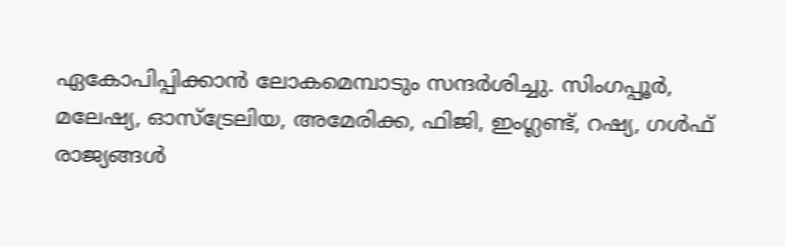ഏകോപിപ്പിക്കാൻ ലോകമെമ്പാടും സന്ദർശിച്ചു. സിംഗപ്പൂർ, മലേഷ്യ, ഓസ്‌ട്രേലിയ, അമേരിക്ക, ഫിജി, ഇംഗ്ലണ്ട്, റഷ്യ, ഗൾഫ് രാജ്യങ്ങൾ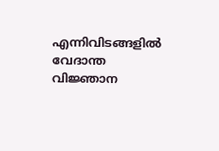എന്നിവിടങ്ങളിൽ വേദാന്ത വിജ്ഞാന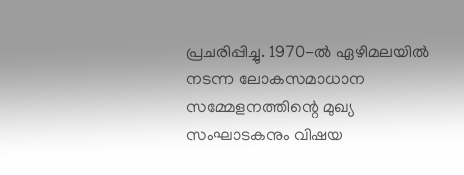പ്രചരിപ്പിച്ചു. 1970-ൽ ഏഴിമലയിൽ നടന്ന ലോകസമാധാന സമ്മേളനത്തിന്റെ മുഖ്യ സംഘാടകനും വിഷയ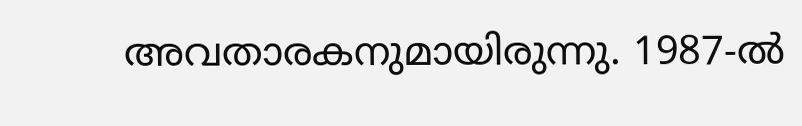അവതാരകനുമായിരുന്നു. 1987-ൽ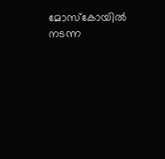മോസ്കോയിൽ നടന്ന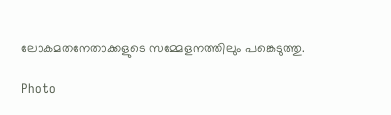ലോകമതനേതാക്കളുടെ സമ്മേളനത്തിലും പങ്കെടുത്തു.

Photo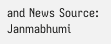and News Source: Janmabhumi